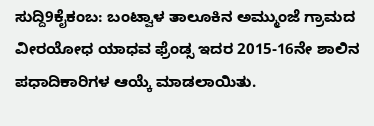ಸುದ್ದಿ9ಕೈಕಂಬ: ಬಂಟ್ವಾಳ ತಾಲೂಕಿನ ಅಮ್ಮುಂಜೆ ಗ್ರಾಮದ ವೀರಯೋಧ ಯಾಧವ ಫ್ರೆಂಡ್ಸ ಇದರ 2015-16ನೇ ಶಾಲಿನ ಪಧಾದಿಕಾರಿಗಳ ಆಯ್ಕೆ ಮಾಡಲಾಯಿತು.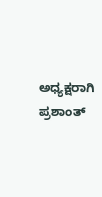ಅಧ್ಯಕ್ಷರಾಗಿ ಪ್ರಶಾಂತ್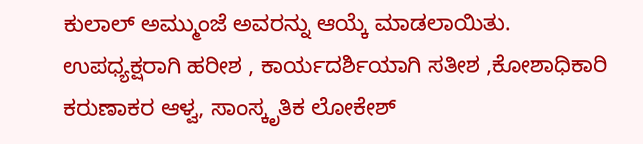ಕುಲಾಲ್ ಅಮ್ಮುಂಜೆ ಅವರನ್ನು ಆಯ್ಕೆ ಮಾಡಲಾಯಿತು.
ಉಪಧ್ಯಕ್ಷರಾಗಿ ಹರೀಶ , ಕಾರ್ಯದರ್ಶಿಯಾಗಿ ಸತೀಶ ,ಕೋಶಾಧಿಕಾರಿ ಕರುಣಾಕರ ಆಳ್ವ, ಸಾಂಸ್ಕೃತಿಕ ಲೋಕೇಶ್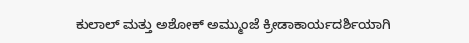ಕುಲಾಲ್ ಮತ್ತು ಅಶೋಕ್ ಅಮ್ಮುಂಜೆ ಕ್ರೀಡಾಕಾರ್ಯದರ್ಶಿಯಾಗಿ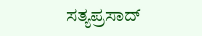ಸತ್ಯಪ್ರಸಾದ್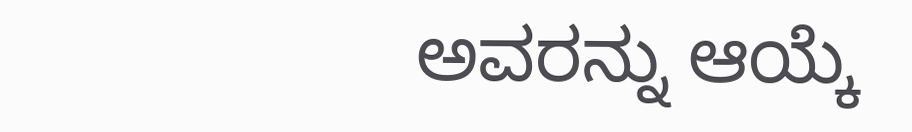ಅವರನ್ನು ಆಯ್ಕೆ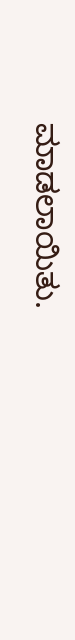ಮಾಡಲಾಯಿತು.